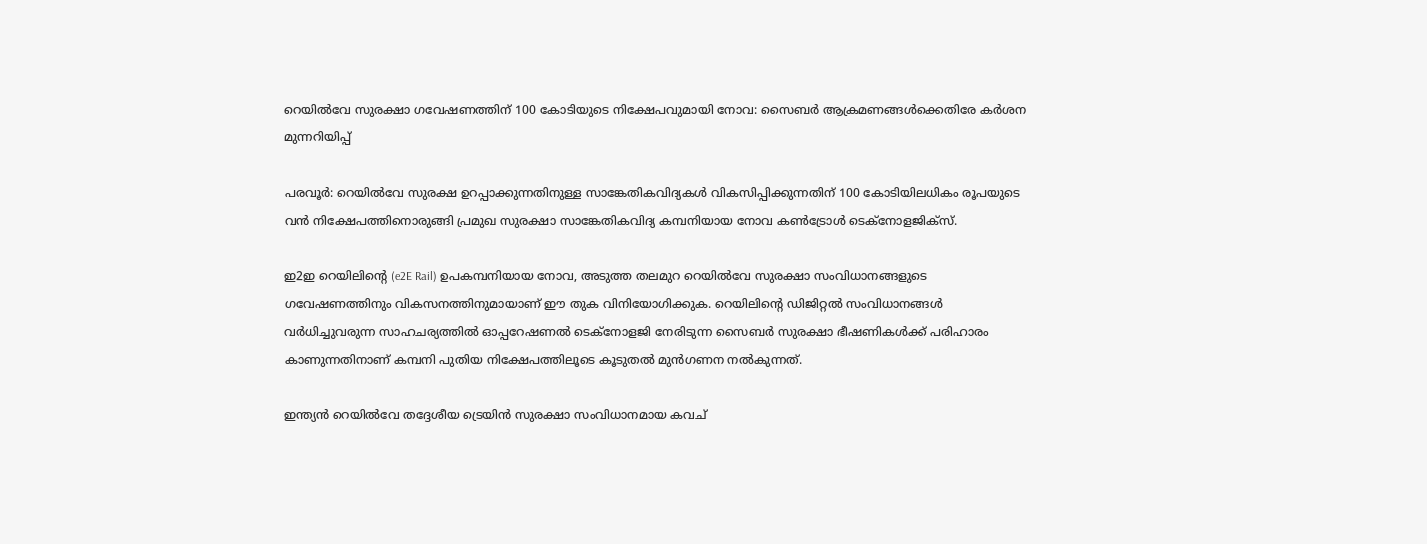റെയിൽവേ സുരക്ഷാ ഗവേഷണത്തിന് 100 കോടിയുടെ നിക്ഷേപവുമായി നോവ: സൈബർ ആക്രമണങ്ങൾക്കെതിരേ കർശന മുന്നറിയിപ്പ്

പരവൂർ: റെയിൽവേ സുരക്ഷ ഉറപ്പാക്കുന്നതിനുള്ള സാങ്കേതികവിദ്യകൾ വികസിപ്പിക്കുന്നതിന് 100 കോടിയിലധികം രൂപയുടെ വൻ നിക്ഷേപത്തിനൊരുങ്ങി പ്രമുഖ സുരക്ഷാ സാങ്കേതികവിദ്യ കമ്പനിയായ നോവ കൺട്രോൾ ടെക്നോളജിക്സ്.

ഇ2ഇ റെയിലിന്റെ (e2E Rail) ഉപകമ്പനിയായ നോവ, അടുത്ത തലമുറ റെയിൽവേ സുരക്ഷാ സംവിധാനങ്ങളുടെ ഗവേഷണത്തിനും വികസനത്തിനുമായാണ് ഈ തുക വിനിയോഗിക്കുക. റെയിലിന്‍റെ ഡിജിറ്റൽ സംവിധാനങ്ങൾ വർധിച്ചുവരുന്ന സാഹചര്യത്തിൽ ഓപ്പറേഷണൽ ടെക്നോളജി നേരിടുന്ന സൈബർ സുരക്ഷാ ഭീഷണികൾക്ക് പരിഹാരം കാണുന്നതിനാണ് കമ്പനി പുതിയ നിക്ഷേപത്തിലൂടെ കൂടുതൽ മുൻഗണന നൽകുന്നത്.

ഇന്ത്യൻ റെയിൽവേ തദ്ദേശീയ ട്രെയിൻ സുരക്ഷാ സംവിധാനമായ കവച്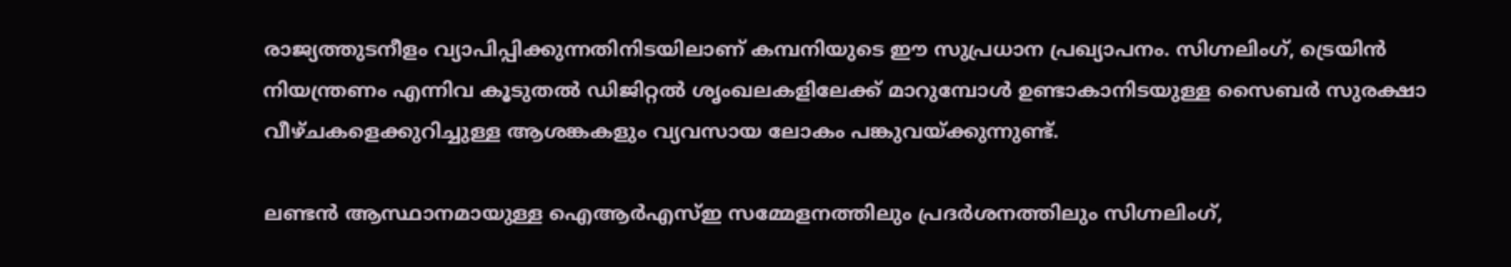രാജ്യത്തുടനീളം വ്യാപിപ്പിക്കുന്നതിനിടയിലാണ് കമ്പനിയുടെ ഈ സുപ്രധാന പ്രഖ്യാപനം. സിഗ്നലിംഗ്, ട്രെയിൻ നിയന്ത്രണം എന്നിവ കൂടുതൽ ഡിജിറ്റൽ ശൃംഖലകളിലേക്ക് മാറുമ്പോൾ ഉണ്ടാകാനിടയുള്ള സൈബർ സുരക്ഷാ വീഴ്ചകളെക്കുറിച്ചുള്ള ആശങ്കകളും വ്യവസായ ലോകം പങ്കുവയ്ക്കുന്നുണ്ട്.

ലണ്ടൻ ആസ്ഥാനമായുള്ള ഐആർഎസ്ഇ സമ്മേളനത്തിലും പ്രദർശനത്തിലും സിഗ്നലിംഗ്,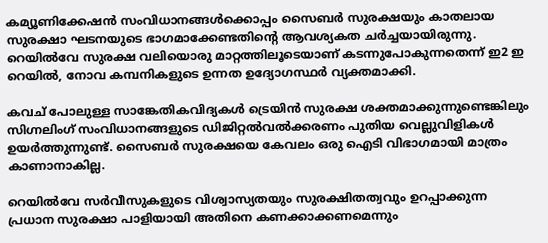കമ്യൂണിക്കേഷൻ സംവിധാനങ്ങൾക്കൊപ്പം സൈബർ സുരക്ഷയും കാതലായ സുരക്ഷാ ഘടനയുടെ ഭാഗമാക്കേണ്ടതിന്‍റെ ആവശ്യകത ചർച്ചയായിരുന്നു. റെയിൽവേ സുരക്ഷ വലിയൊരു മാറ്റത്തിലൂടെയാണ് കടന്നുപോകുന്നതെന്ന് ഇ2 ഇ റെയിൽ, നോവ കമ്പനികളുടെ ഉന്നത ഉദ്യോഗസ്ഥർ വ്യക്തമാക്കി.

കവച് പോലുള്ള സാങ്കേതികവിദ്യകൾ ട്രെയിൻ സുരക്ഷ ശക്തമാക്കുന്നുണ്ടെങ്കിലും സിഗ്നലിംഗ് സംവിധാനങ്ങളുടെ ഡിജിറ്റൽവൽക്കരണം പുതിയ വെല്ലുവിളികൾ ഉയർത്തുന്നുണ്ട്. സൈബർ സുരക്ഷയെ കേവലം ഒരു ഐടി വിഭാഗമായി മാത്രം കാണാനാകില്ല.

റെയിൽവേ സർവീസുകളുടെ വിശ്വാസ്യതയും സുരക്ഷിതത്വവും ഉറപ്പാക്കുന്ന പ്രധാന സുരക്ഷാ പാളിയായി അതിനെ കണക്കാക്കണമെന്നും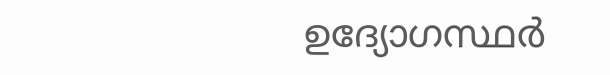ഉദ്യോഗസ്ഥർ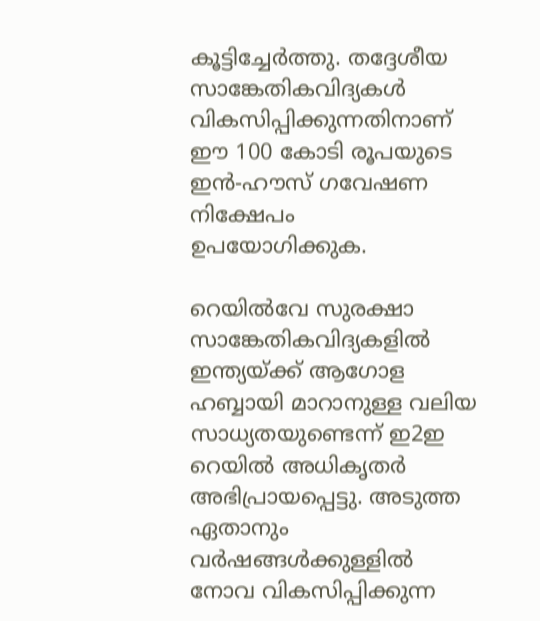കൂട്ടിച്ചേർത്തു. തദ്ദേശീയ സാങ്കേതികവിദ്യകൾ വികസിപ്പിക്കുന്നതിനാണ് ഈ 100 കോടി രൂപയുടെ ഇൻ-ഹൗസ് ഗവേഷണ നിക്ഷേപം ഉപയോഗിക്കുക.

റെയിൽവേ സുരക്ഷാ സാങ്കേതികവിദ്യകളിൽ ഇന്ത്യയ്ക്ക് ആഗോള ഹബ്ബായി മാറാനുള്ള വലിയ സാധ്യതയുണ്ടെന്ന് ഇ2ഇ റെയിൽ അധികൃതർ അഭിപ്രായപ്പെട്ടു. അടുത്ത ഏതാനും വർഷങ്ങൾക്കുള്ളിൽ നോവ വികസിപ്പിക്കുന്ന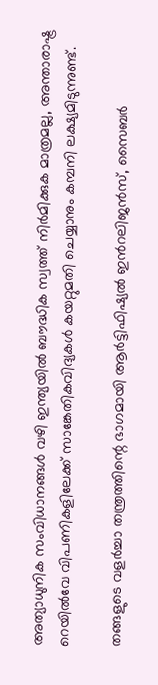അത്യാധുനിക സംവിധാനങ്ങൾ വഴി ഇന്ത്യയിൽ ബൗദ്ധിക സ്വത്ത് നിർമിക്കുക മാത്രമല്ല, അന്താരാഷ്ട്ര റെയിൽവേ വിപണികളിലേക്ക് സാങ്കേതികവിദ്യകൾ കയറ്റുമതി ചെയ്യാനും കമ്പനി ലക്ഷ്യമിടുന്നുണ്ട്.

തങ്ങളുടെ വളർച്ചാ തന്ത്രത്തിന്റെ ഭാഗമായി ആർട്ടിഫിഷ്യൽ ഇന്‍റലിജൻസ്, സൈബർ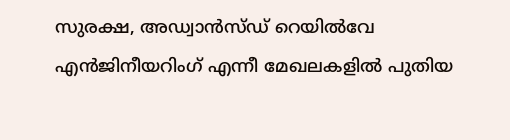സുരക്ഷ, അഡ്വാൻസ്ഡ് റെയിൽവേ എൻജിനീയറിംഗ് എന്നീ മേഖലകളിൽ പുതിയ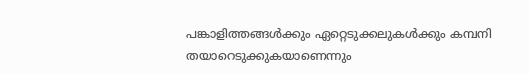പങ്കാളിത്തങ്ങൾക്കും ഏറ്റെടുക്കലുകൾക്കും കമ്പനി തയാറെടുക്കുകയാണെന്നും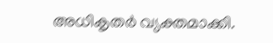അധികൃതർ വ്യക്തമാക്കി.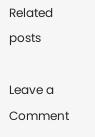Related posts

Leave a Comment